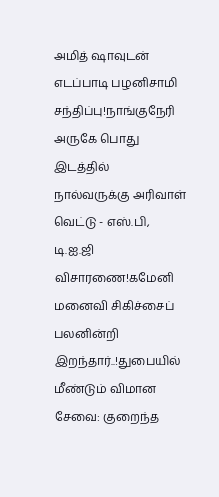அமித் ஷாவுடன் எடப்பாடி பழனிசாமி சந்திப்பு!நாங்குநேரி அருகே பொது இடத்தில் நால்வருக்கு அரிவாள் வெட்டு - எஸ்.பி, டி.ஐ.ஜி விசாரணை!கமேனி மனைவி சிகிச்சைப் பலனின்றி இறந்தார்..!துபையில் மீண்டும் விமான சேவை: குறைந்த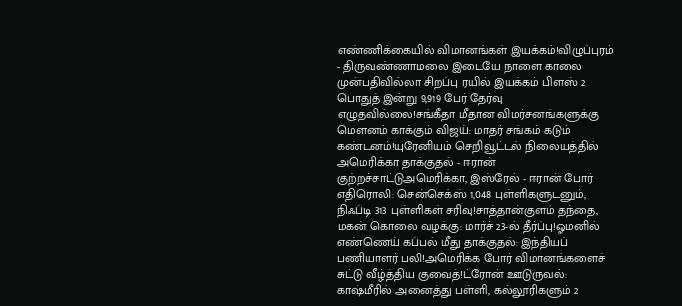எண்ணிக்கையில் விமானங்கள் இயக்கம்!விழுப்புரம் - திருவண்ணாமலை இடையே நாளை காலை முன்பதிவில்லா சிறப்பு ரயில் இயக்கம் பிளஸ் 2 பொதுத் இன்று 9,919 பேர் தேர்வு எழுதவில்லை!சங்கீதா மீதான விமர்சனங்களுக்கு மௌனம் காக்கும் விஜய்: மாதர் சங்கம் கடும் கண்டனம்!யுரேனியம் செறிவூட்டல் நிலையத்தில் அமெரிக்கா தாக்குதல் - ஈரான் குற்றச்சாட்டுஅமெரிக்கா, இஸ்ரேல் - ஈரான் போர் எதிரொலி: சென்செக்ஸ் 1,048 புள்ளிகளுடனும், நிஃப்டி 313 புள்ளிகள் சரிவு!சாத்தான்குளம் தந்தை, மகன் கொலை வழக்கு: மார்ச் 23-ல் தீர்ப்பு!ஓமனில் எண்ணெய் கப்பல் மீது தாக்குதல்: இந்தியப் பணியாளர் பலி!அமெரிக்க போர் விமானங்களைச் சுட்டு வீழ்த்திய குவைத்!ட்ரோன் ஊடுருவல்: காஷ்மீரில் அனைத்து பள்ளி, கல்லூரிகளும் 2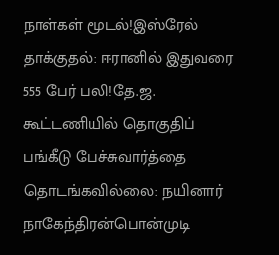நாள்கள் மூடல்!இஸ்ரேல் தாக்குதல்: ஈரானில் இதுவரை 555 பேர் பலி!தே.ஜ. கூட்டணியில் தொகுதிப் பங்கீடு பேச்சுவார்த்தை தொடங்கவில்லை: நயினார் நாகேந்திரன்பொன்முடி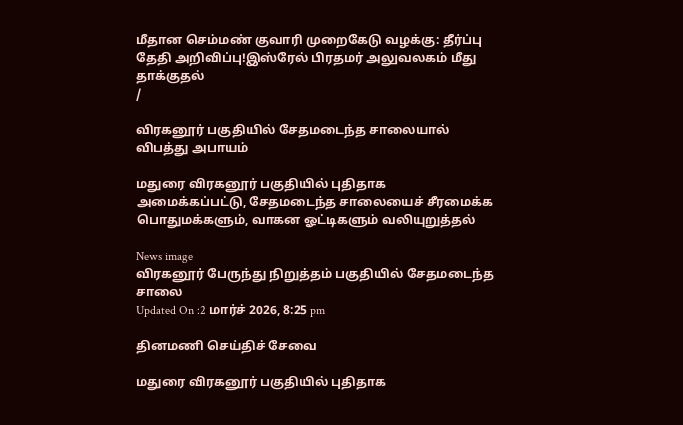மீதான செம்மண் குவாரி முறைகேடு வழக்கு: தீர்ப்பு தேதி அறிவிப்பு!இஸ்ரேல் பிரதமர் அலுவலகம் மீது தாக்குதல்
/

விரகனூர் பகுதியில் சேதமடைந்த சாலையால் விபத்து அபாயம்

மதுரை விரகனூர் பகுதியில் புதிதாக அமைக்கப்பட்டு, சேதமடைந்த சாலையைச் சீரமைக்க பொதுமக்களும், வாகன ஓட்டிகளும் வலியுறுத்தல்

News image
விரகனூர் பேருந்து நிறுத்தம் பகுதியில் சேதமடைந்த சாலை
Updated On :2 மார்ச் 2026, 8:25 pm

தினமணி செய்திச் சேவை

மதுரை விரகனூர் பகுதியில் புதிதாக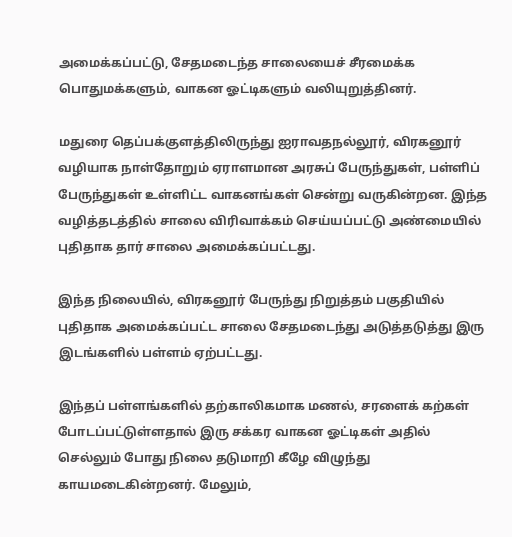அமைக்கப்பட்டு, சேதமடைந்த சாலையைச் சீரமைக்க பொதுமக்களும், வாகன ஓட்டிகளும் வலியுறுத்தினர்.

மதுரை தெப்பக்குளத்திலிருந்து ஐராவதநல்லூர், விரகனூர் வழியாக நாள்தோறும் ஏராளமான அரசுப் பேருந்துகள், பள்ளிப் பேருந்துகள் உள்ளிட்ட வாகனங்கள் சென்று வருகின்றன. இந்த வழித்தடத்தில் சாலை விரிவாக்கம் செய்யப்பட்டு அண்மையில் புதிதாக தார் சாலை அமைக்கப்பட்டது.

இந்த நிலையில், விரகனூர் பேருந்து நிறுத்தம் பகுதியில் புதிதாக அமைக்கப்பட்ட சாலை சேதமடைந்து அடுத்தடுத்து இரு இடங்களில் பள்ளம் ஏற்பட்டது.

இந்தப் பள்ளங்களில் தற்காலிகமாக மணல், சரளைக் கற்கள் போடப்பட்டுள்ளதால் இரு சக்கர வாகன ஓட்டிகள் அதில் செல்லும் போது நிலை தடுமாறி கீழே விழுந்து காயமடைகின்றனர். மேலும்,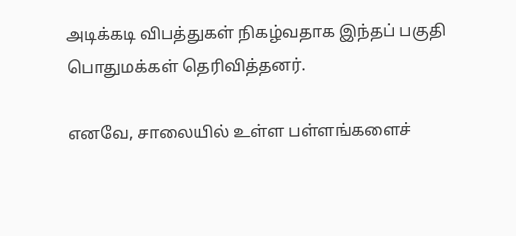அடிக்கடி விபத்துகள் நிகழ்வதாக இந்தப் பகுதி பொதுமக்கள் தெரிவித்தனர்.

எனவே, சாலையில் உள்ள பள்ளங்களைச்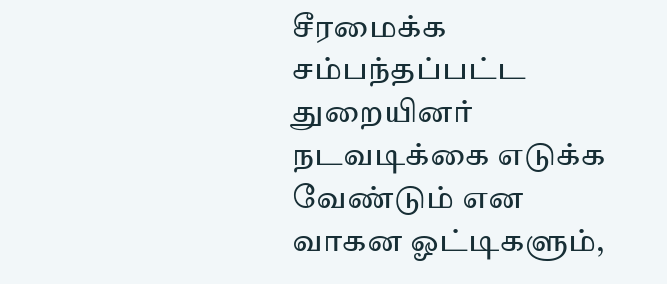சீரமைக்க சம்பந்தப்பட்ட துறையினர் நடவடிக்கை எடுக்க வேண்டும் என வாகன ஓட்டிகளும்,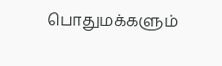பொதுமக்களும்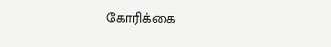கோரிக்கை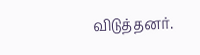விடுத்தனர்.